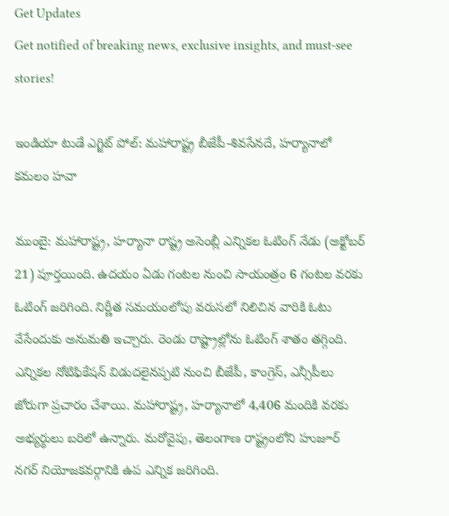Get Updates
Get notified of breaking news, exclusive insights, and must-see stories!

ఇండియా టుడే ఎగ్జిట్ పోల్: మహారాష్ట్ర బీజేపీ-శివసేనదే, హర్యానాలో కమలం హవా

ముంబై: మహారాష్ట్ర, హర్యానా రాష్ట్ర అసెంబ్లీ ఎన్నికల ఓటింగ్ నేడు (అక్టోబర్ 21) పూర్తయింది. ఉదయం ఏడు గంటల నుంచి సాయంత్రం 6 గంటల వరకు ఓటింగ్ జరిగింది. నిర్ణీత సమయంలోపు వరుసలో నిలిచిన వారికి ఓటు వేసేందుకు అనుమతి ఇచ్చారు. రెండు రాష్ట్రాల్లోను ఓటింగ్ శాతం తగ్గింది. ఎన్నికల నోటిఫికేషన్ విడుదలైనప్పటి నుంచి బీజేపీ, కాంగ్రెస్, ఎన్సీపీలు జోరుగా ప్రచారం చేశాయి. మహారాష్ట్ర, హర్యానాలో 4,406 మందికి వరకు అభ్యర్థులు బరిలో ఉన్నారు. మరోవైపు, తెలంగాణ రాష్ట్రంలోని హుజూర్ నగర్ నియోజకవర్గానికి ఉప ఎన్నిక జరిగింది.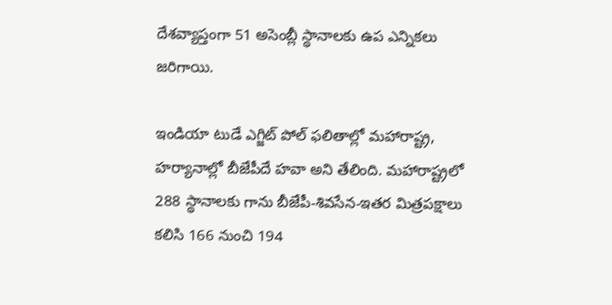దేశవ్యాప్తంగా 51 అసెంబ్లీ స్థానాలకు ఉప ఎన్నికలు జరిగాయి.

ఇండియా టుడే ఎగ్జిట్ పోల్ ఫలితాల్లో మహారాష్ట్ర, హర్యానాల్లో బీజేపీదే హవా అని తేలింది. మహారాష్ట్రలో 288 స్థానాలకు గాను బీజేపీ-శివసేన-ఇతర మిత్రపక్షాలు కలిసి 166 నుంచి 194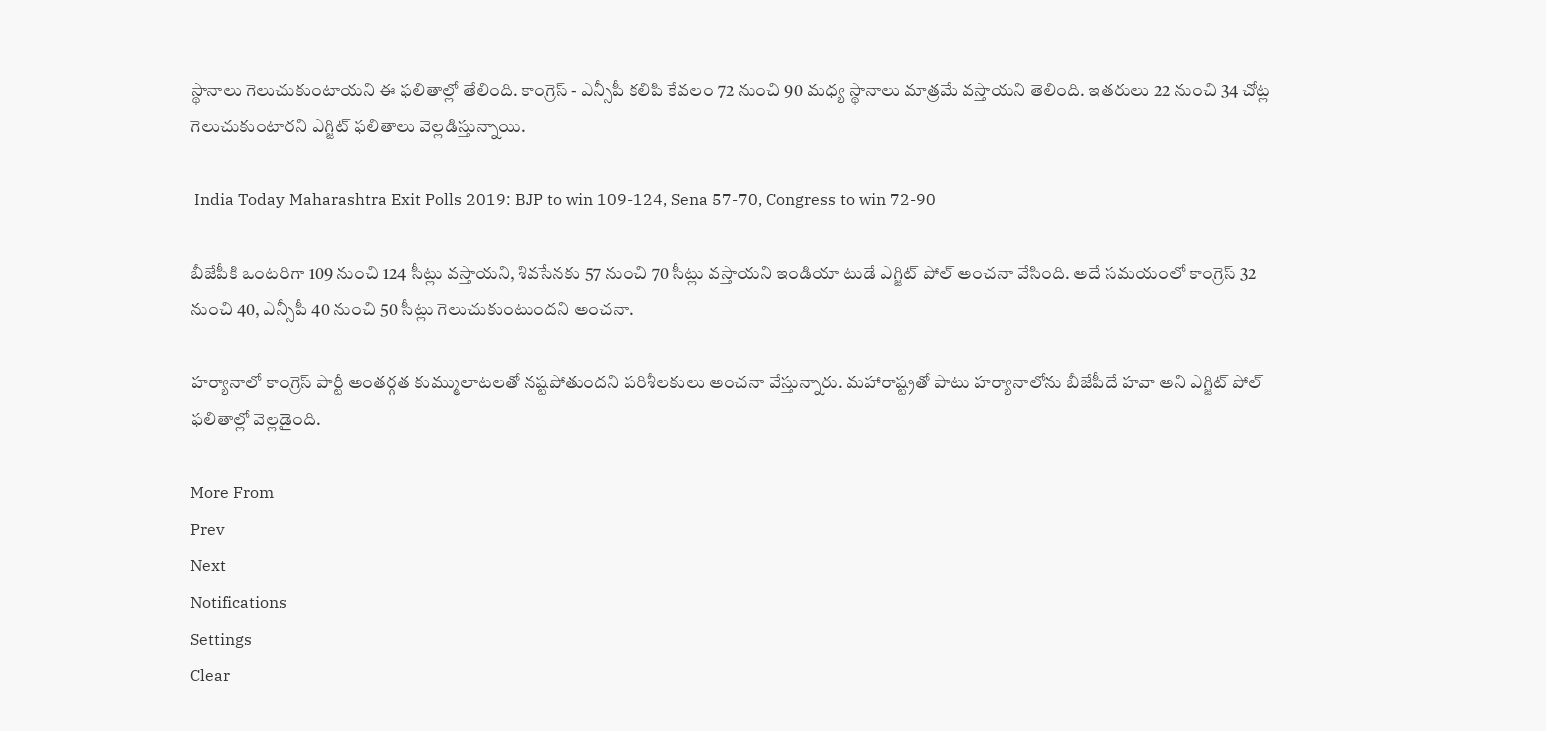స్థానాలు గెలుచుకుంటాయని ఈ ఫలితాల్లో తేలింది. కాంగ్రెస్ - ఎన్సీపీ కలిపి కేవలం 72 నుంచి 90 మధ్య స్థానాలు మాత్రమే వస్తాయని తెలింది. ఇతరులు 22 నుంచి 34 చోట్ల గెలుచుకుంటారని ఎగ్జిట్ ఫలితాలు వెల్లడిస్తున్నాయి.

 India Today Maharashtra Exit Polls 2019: BJP to win 109-124, Sena 57-70, Congress to win 72-90

బీజేపీకి ఒంటరిగా 109 నుంచి 124 సీట్లు వస్తాయని, శివసేనకు 57 నుంచి 70 సీట్లు వస్తాయని ఇండియా టుడే ఎగ్జిట్ పోల్ అంచనా వేసింది. అదే సమయంలో కాంగ్రెస్ 32 నుంచి 40, ఎన్సీపీ 40 నుంచి 50 సీట్లు గెలుచుకుంటుందని అంచనా.

హర్యానాలో కాంగ్రెస్ పార్టీ అంతర్గత కుమ్ములాటలతో నష్టపోతుందని పరిశీలకులు అంచనా వేస్తున్నారు. మహారాష్ట్రతో పాటు హర్యానాలోను బీజేపీదే హవా అని ఎగ్జిట్ పోల్ ఫలితాల్లో వెల్లడైంది.

More From
Prev
Next
Notifications
Settings
Clear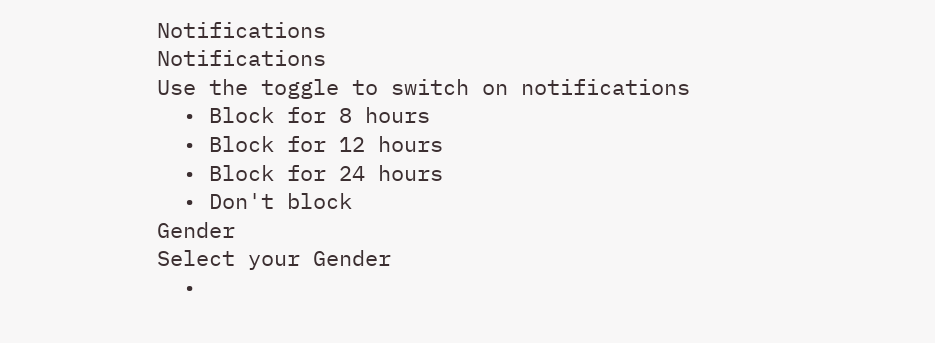Notifications
Notifications
Use the toggle to switch on notifications
  • Block for 8 hours
  • Block for 12 hours
  • Block for 24 hours
  • Don't block
Gender
Select your Gender
  •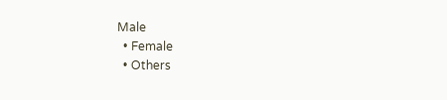Male
  • Female
  • Others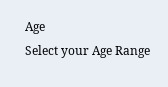Age
Select your Age Range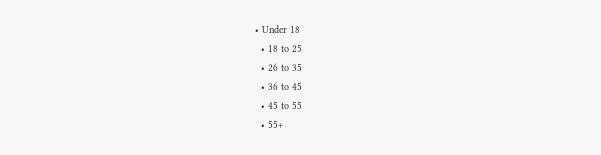• Under 18
  • 18 to 25
  • 26 to 35
  • 36 to 45
  • 45 to 55
  • 55+